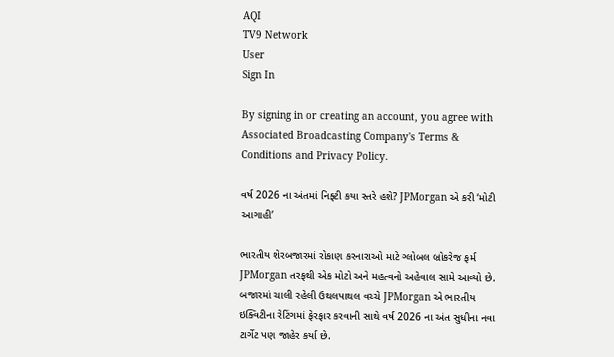AQI
TV9 Network
User
Sign In

By signing in or creating an account, you agree with Associated Broadcasting Company's Terms & Conditions and Privacy Policy.

વર્ષ 2026 ના અંતમાં નિફ્ટી કયા સ્તરે હશે? JPMorgan એ કરી ‘મોટી આગાહી’

ભારતીય શેરબજારમાં રોકાણ કરનારાઓ માટે ગ્લોબલ બ્રોકરેજ ફર્મ JPMorgan તરફથી એક મોટો અને મહત્વનો અહેવાલ સામે આવ્યો છે. બજારમાં ચાલી રહેલી ઉથલપાથલ વચ્ચે JPMorgan એ ભારતીય ઇક્વિટીના રેટિંગમાં ફેરફાર કરવાની સાથે વર્ષ 2026 ના અંત સુધીના નવા ટાર્ગેટ પણ જાહેર કર્યા છે.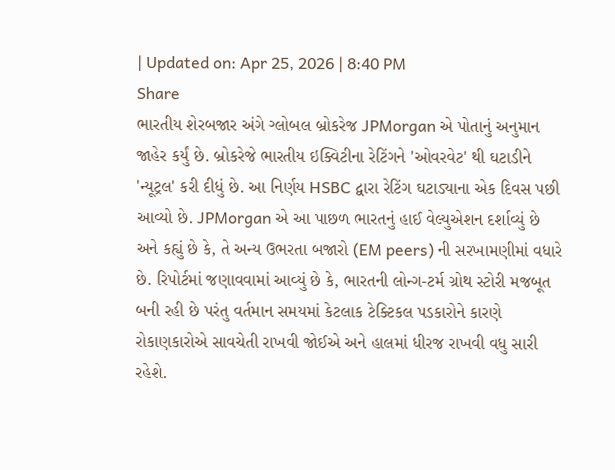| Updated on: Apr 25, 2026 | 8:40 PM
Share
ભારતીય શેરબજાર અંગે ગ્લોબલ બ્રોકરેજ JPMorgan એ પોતાનું અનુમાન જાહેર કર્યું છે. બ્રોકરેજે ભારતીય ઇક્વિટીના રેટિંગને 'ઓવરવેટ' થી ઘટાડીને 'ન્યૂટ્રલ' કરી દીધું છે. આ નિર્ણય HSBC દ્વારા રેટિંગ ઘટાડ્યાના એક દિવસ પછી આવ્યો છે. JPMorgan એ આ પાછળ ભારતનું હાઈ વેલ્યુએશન દર્શાવ્યું છે અને કહ્યું છે કે, તે અન્ય ઉભરતા બજારો (EM peers) ની સરખામણીમાં વધારે છે. રિપોર્ટમાં જણાવવામાં આવ્યું છે કે, ભારતની લોન્ગ-ટર્મ ગ્રોથ સ્ટોરી મજબૂત બની રહી છે પરંતુ વર્તમાન સમયમાં કેટલાક ટેક્ટિકલ પડકારોને કારણે રોકાણકારોએ સાવચેતી રાખવી જોઈએ અને હાલમાં ધીરજ રાખવી વધુ સારી રહેશે.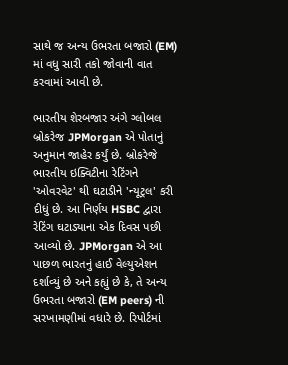સાથે જ અન્ય ઉભરતા બજારો (EM) માં વધુ સારી તકો જોવાની વાત કરવામાં આવી છે.

ભારતીય શેરબજાર અંગે ગ્લોબલ બ્રોકરેજ JPMorgan એ પોતાનું અનુમાન જાહેર કર્યું છે. બ્રોકરેજે ભારતીય ઇક્વિટીના રેટિંગને 'ઓવરવેટ' થી ઘટાડીને 'ન્યૂટ્રલ' કરી દીધું છે. આ નિર્ણય HSBC દ્વારા રેટિંગ ઘટાડ્યાના એક દિવસ પછી આવ્યો છે. JPMorgan એ આ પાછળ ભારતનું હાઈ વેલ્યુએશન દર્શાવ્યું છે અને કહ્યું છે કે, તે અન્ય ઉભરતા બજારો (EM peers) ની સરખામણીમાં વધારે છે. રિપોર્ટમાં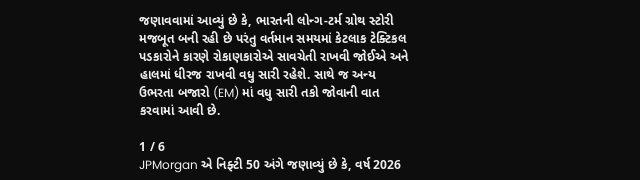જણાવવામાં આવ્યું છે કે, ભારતની લોન્ગ-ટર્મ ગ્રોથ સ્ટોરી મજબૂત બની રહી છે પરંતુ વર્તમાન સમયમાં કેટલાક ટેક્ટિકલ પડકારોને કારણે રોકાણકારોએ સાવચેતી રાખવી જોઈએ અને હાલમાં ધીરજ રાખવી વધુ સારી રહેશે. સાથે જ અન્ય ઉભરતા બજારો (EM) માં વધુ સારી તકો જોવાની વાત કરવામાં આવી છે.

1 / 6
JPMorgan એ નિફ્ટી 50 અંગે જણાવ્યું છે કે, વર્ષ 2026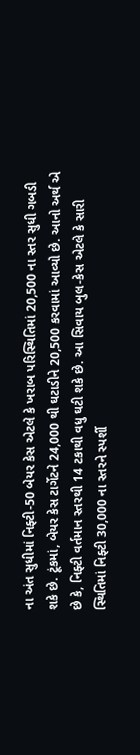ના અંત સુધીમાં નિફ્ટી-50 બેયર કેસ એટલે કે ખરાબ પરિસ્થિતિમાં 20,500 ના સ્તર સુધી ગબડી શકે છે. ટૂંકમાં, બેયર કેસ ટાર્ગેટને 24,000 થી ઘટાડીને 20,500 કરવામાં આવ્યો છે. આનો અર્થ એ છે કે, નિફ્ટી વર્તમાન સ્તરથી 14 ટકાથી વધુ ઘટી શકે છે. આ સિવાય બુલ-કેસ એટલે કે સારી સ્થિતિમાં નિફ્ટી 30,000 ના સ્તરને સ્પર્શી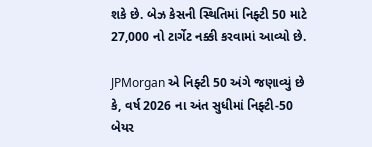શકે છે. બેઝ કેસની સ્થિતિમાં નિફ્ટી 50 માટે 27,000 નો ટાર્ગેટ નક્કી કરવામાં આવ્યો છે.

JPMorgan એ નિફ્ટી 50 અંગે જણાવ્યું છે કે, વર્ષ 2026 ના અંત સુધીમાં નિફ્ટી-50 બેયર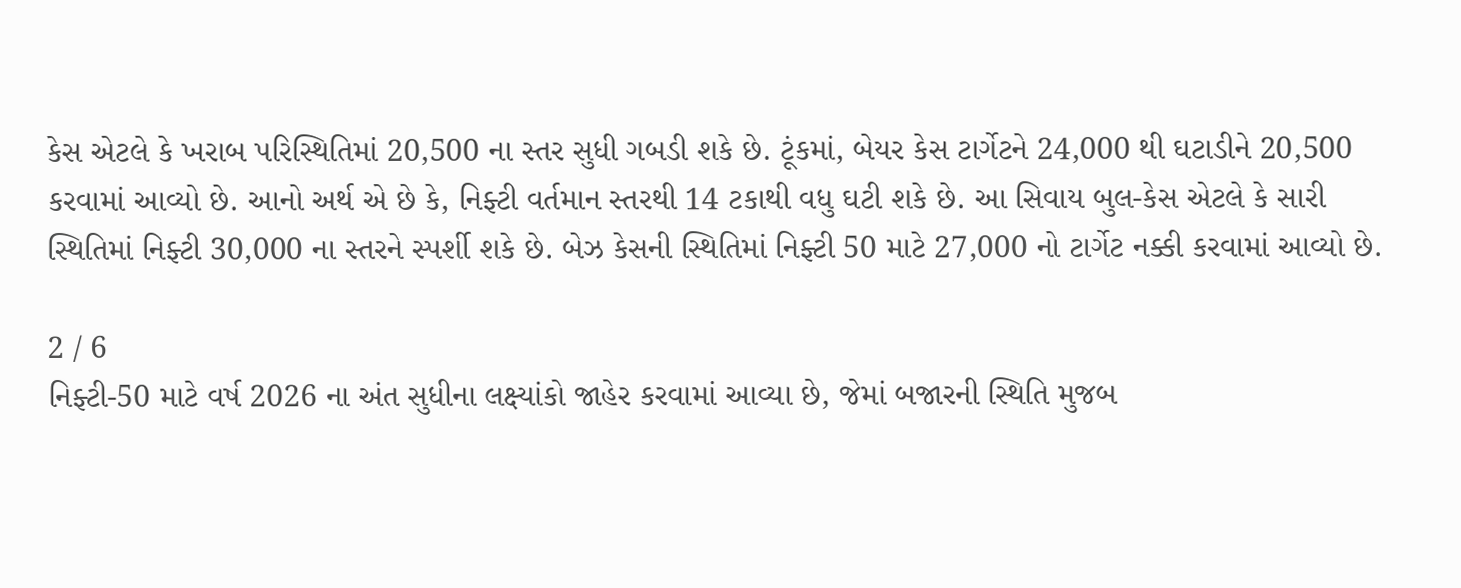કેસ એટલે કે ખરાબ પરિસ્થિતિમાં 20,500 ના સ્તર સુધી ગબડી શકે છે. ટૂંકમાં, બેયર કેસ ટાર્ગેટને 24,000 થી ઘટાડીને 20,500 કરવામાં આવ્યો છે. આનો અર્થ એ છે કે, નિફ્ટી વર્તમાન સ્તરથી 14 ટકાથી વધુ ઘટી શકે છે. આ સિવાય બુલ-કેસ એટલે કે સારી સ્થિતિમાં નિફ્ટી 30,000 ના સ્તરને સ્પર્શી શકે છે. બેઝ કેસની સ્થિતિમાં નિફ્ટી 50 માટે 27,000 નો ટાર્ગેટ નક્કી કરવામાં આવ્યો છે.

2 / 6
નિફ્ટી-50 માટે વર્ષ 2026 ના અંત સુધીના લક્ષ્યાંકો જાહેર કરવામાં આવ્યા છે, જેમાં બજારની સ્થિતિ મુજબ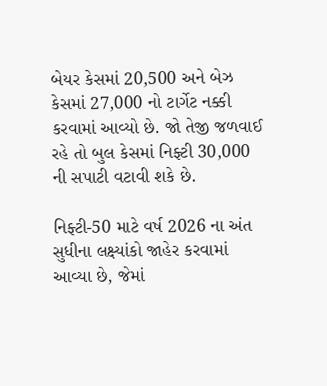બેયર કેસમાં 20,500 અને બેઝ કેસમાં 27,000 નો ટાર્ગેટ નક્કી કરવામાં આવ્યો છે. જો તેજી જળવાઈ રહે તો બુલ કેસમાં નિફ્ટી 30,000 ની સપાટી વટાવી શકે છે.

નિફ્ટી-50 માટે વર્ષ 2026 ના અંત સુધીના લક્ષ્યાંકો જાહેર કરવામાં આવ્યા છે, જેમાં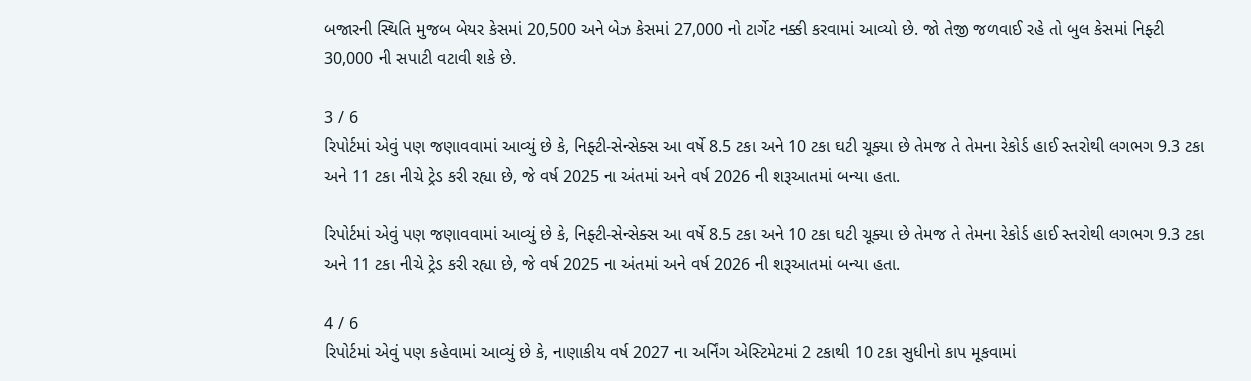બજારની સ્થિતિ મુજબ બેયર કેસમાં 20,500 અને બેઝ કેસમાં 27,000 નો ટાર્ગેટ નક્કી કરવામાં આવ્યો છે. જો તેજી જળવાઈ રહે તો બુલ કેસમાં નિફ્ટી 30,000 ની સપાટી વટાવી શકે છે.

3 / 6
રિપોર્ટમાં એવું પણ જણાવવામાં આવ્યું છે કે, નિફ્ટી-સેન્સેક્સ આ વર્ષે 8.5 ટકા અને 10 ટકા ઘટી ચૂક્યા છે તેમજ તે તેમના રેકોર્ડ હાઈ સ્તરોથી લગભગ 9.3 ટકા અને 11 ટકા નીચે ટ્રેડ કરી રહ્યા છે, જે વર્ષ 2025 ના અંતમાં અને વર્ષ 2026 ની શરૂઆતમાં બન્યા હતા.

રિપોર્ટમાં એવું પણ જણાવવામાં આવ્યું છે કે, નિફ્ટી-સેન્સેક્સ આ વર્ષે 8.5 ટકા અને 10 ટકા ઘટી ચૂક્યા છે તેમજ તે તેમના રેકોર્ડ હાઈ સ્તરોથી લગભગ 9.3 ટકા અને 11 ટકા નીચે ટ્રેડ કરી રહ્યા છે, જે વર્ષ 2025 ના અંતમાં અને વર્ષ 2026 ની શરૂઆતમાં બન્યા હતા.

4 / 6
રિપોર્ટમાં એવું પણ કહેવામાં આવ્યું છે કે, નાણાકીય વર્ષ 2027 ના અર્નિંગ એસ્ટિમેટમાં 2 ટકાથી 10 ટકા સુધીનો કાપ મૂકવામાં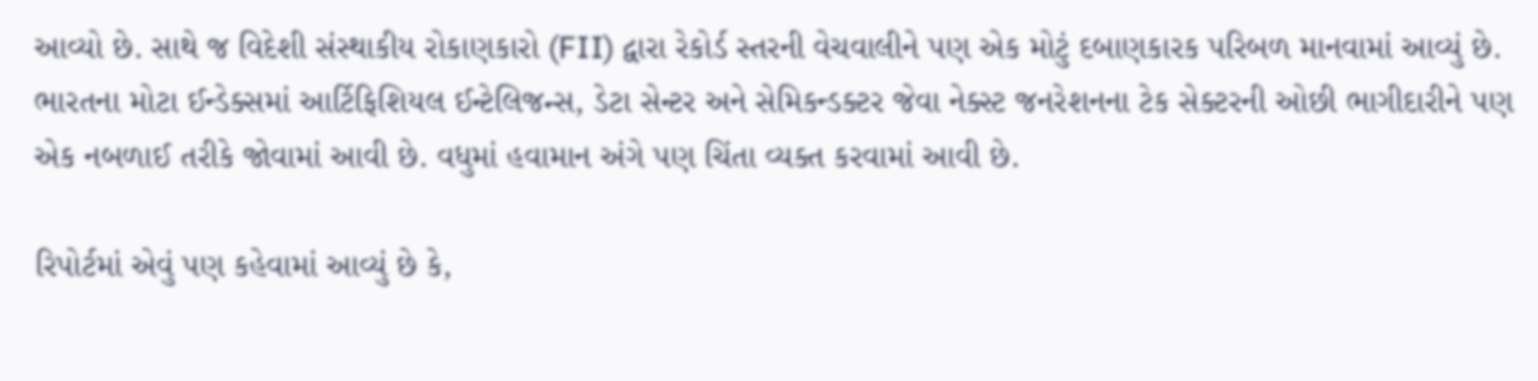આવ્યો છે. સાથે જ વિદેશી સંસ્થાકીય રોકાણકારો (FII) દ્વારા રેકોર્ડ સ્તરની વેચવાલીને પણ એક મોટું દબાણકારક પરિબળ માનવામાં આવ્યું છે. ભારતના મોટા ઈન્ડેક્સમાં આર્ટિફિશિયલ ઈન્ટેલિજન્સ, ડેટા સેન્ટર અને સેમિકન્ડક્ટર જેવા નેક્સ્ટ જનરેશનના ટેક સેક્ટરની ઓછી ભાગીદારીને પણ એક નબળાઈ તરીકે જોવામાં આવી છે. વધુમાં હવામાન અંગે પણ ચિંતા વ્યક્ત કરવામાં આવી છે.

રિપોર્ટમાં એવું પણ કહેવામાં આવ્યું છે કે,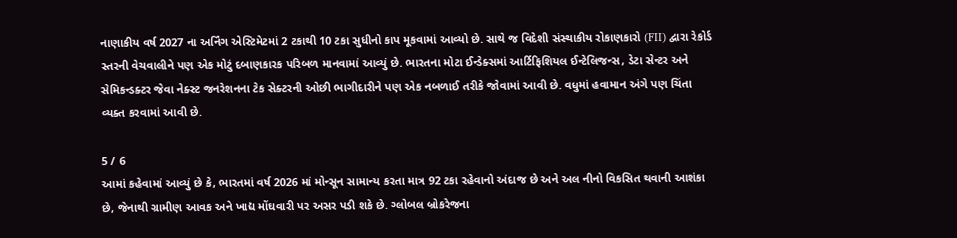નાણાકીય વર્ષ 2027 ના અર્નિંગ એસ્ટિમેટમાં 2 ટકાથી 10 ટકા સુધીનો કાપ મૂકવામાં આવ્યો છે. સાથે જ વિદેશી સંસ્થાકીય રોકાણકારો (FII) દ્વારા રેકોર્ડ સ્તરની વેચવાલીને પણ એક મોટું દબાણકારક પરિબળ માનવામાં આવ્યું છે. ભારતના મોટા ઈન્ડેક્સમાં આર્ટિફિશિયલ ઈન્ટેલિજન્સ, ડેટા સેન્ટર અને સેમિકન્ડક્ટર જેવા નેક્સ્ટ જનરેશનના ટેક સેક્ટરની ઓછી ભાગીદારીને પણ એક નબળાઈ તરીકે જોવામાં આવી છે. વધુમાં હવામાન અંગે પણ ચિંતા વ્યક્ત કરવામાં આવી છે.

5 / 6
આમાં કહેવામાં આવ્યું છે કે, ભારતમાં વર્ષ 2026 માં મોન્સૂન સામાન્ય કરતા માત્ર 92 ટકા રહેવાનો અંદાજ છે અને અલ નીનો વિકસિત થવાની આશંકા છે, જેનાથી ગ્રામીણ આવક અને ખાદ્ય મોંઘવારી પર અસર પડી શકે છે. ગ્લોબલ બ્રોકરેજના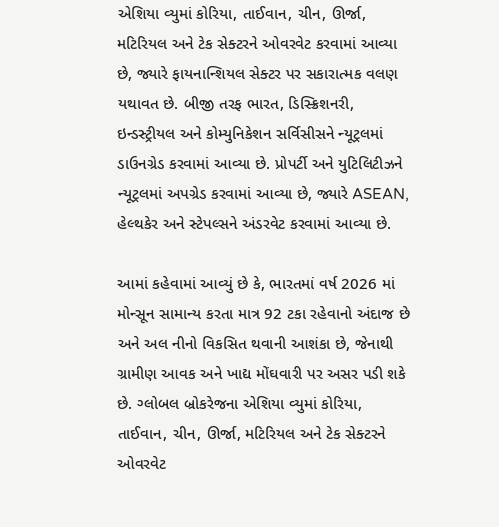એશિયા વ્યુમાં કોરિયા, તાઈવાન, ચીન, ઊર્જા, મટિરિયલ અને ટેક સેક્ટરને ઓવરવેટ કરવામાં આવ્યા છે, જ્યારે ફાયનાન્શિયલ સેક્ટર પર સકારાત્મક વલણ યથાવત છે. બીજી તરફ ભારત, ડિસ્ક્રિશનરી, ઇન્ડસ્ટ્રીયલ અને કોમ્યુનિકેશન સર્વિસીસને ન્યૂટ્રલમાં ડાઉનગ્રેડ કરવામાં આવ્યા છે. પ્રોપર્ટી અને યુટિલિટીઝને ન્યૂટ્રલમાં અપગ્રેડ કરવામાં આવ્યા છે, જ્યારે ASEAN, હેલ્થકેર અને સ્ટેપલ્સને અંડરવેટ કરવામાં આવ્યા છે.

આમાં કહેવામાં આવ્યું છે કે, ભારતમાં વર્ષ 2026 માં મોન્સૂન સામાન્ય કરતા માત્ર 92 ટકા રહેવાનો અંદાજ છે અને અલ નીનો વિકસિત થવાની આશંકા છે, જેનાથી ગ્રામીણ આવક અને ખાદ્ય મોંઘવારી પર અસર પડી શકે છે. ગ્લોબલ બ્રોકરેજના એશિયા વ્યુમાં કોરિયા, તાઈવાન, ચીન, ઊર્જા, મટિરિયલ અને ટેક સેક્ટરને ઓવરવેટ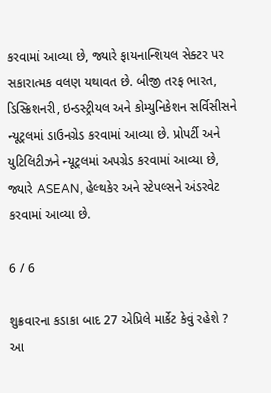કરવામાં આવ્યા છે, જ્યારે ફાયનાન્શિયલ સેક્ટર પર સકારાત્મક વલણ યથાવત છે. બીજી તરફ ભારત, ડિસ્ક્રિશનરી, ઇન્ડસ્ટ્રીયલ અને કોમ્યુનિકેશન સર્વિસીસને ન્યૂટ્રલમાં ડાઉનગ્રેડ કરવામાં આવ્યા છે. પ્રોપર્ટી અને યુટિલિટીઝને ન્યૂટ્રલમાં અપગ્રેડ કરવામાં આવ્યા છે, જ્યારે ASEAN, હેલ્થકેર અને સ્ટેપલ્સને અંડરવેટ કરવામાં આવ્યા છે.

6 / 6

શુક્રવારના કડાકા બાદ 27 એપ્રિલે માર્કેટ કેવું રહેશે ? આ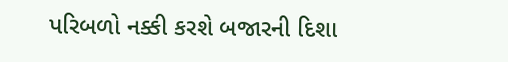પરિબળો નક્કી કરશે બજારની દિશા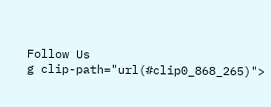Follow Us
g clip-path="url(#clip0_868_265)">